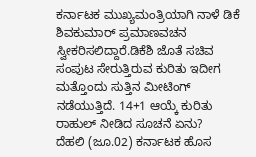ಕರ್ನಾಟಕ ಮುಖ್ಯಮಂತ್ರಿಯಾಗಿ ನಾಳೆ ಡಿಕೆ ಶಿವಕುಮಾರ್ ಪ್ರಮಾಣವಚನ ಸ್ವೀಕರಿಸಲಿದ್ದಾರೆ.ಡಿಕೆಶಿ ಜೊತೆ ಸಚಿವ ಸಂಪುಟ ಸೇರುತ್ತಿರುವ ಕುರಿತು ಇದೀಗ ಮತ್ತೊಂದು ಸುತ್ತಿನ ಮೀಟಿಂಗ್ ನಡೆಯುತ್ತಿದೆ. 14+1 ಆಯ್ಕೆ ಕುರಿತು ರಾಹುಲ್ ನೀಡಿದ ಸೂಚನೆ ಏನು?
ದೆಹಲಿ (ಜೂ.02) ಕರ್ನಾಟಕ ಹೊಸ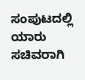ಸಂಪುಟದಲ್ಲಿ ಯಾರು ಸಚಿವರಾಗಿ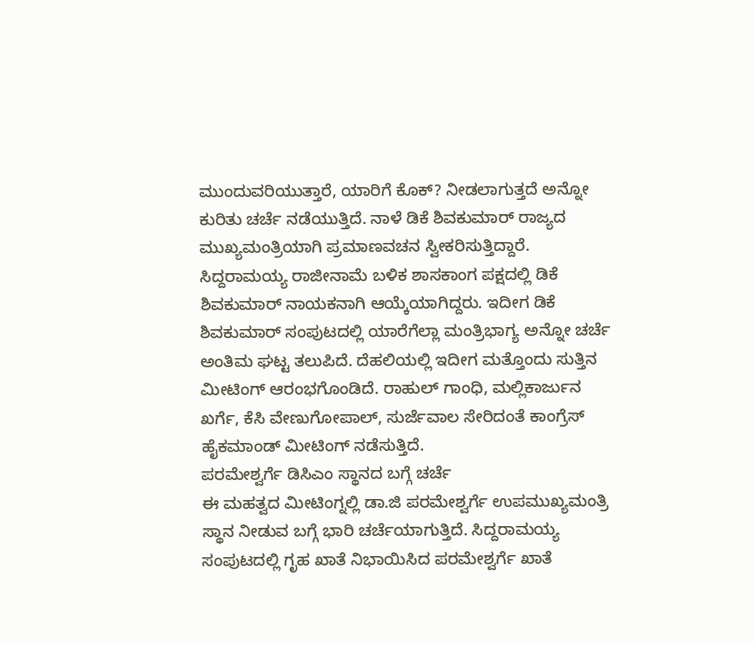ಮುಂದುವರಿಯುತ್ತಾರೆ, ಯಾರಿಗೆ ಕೊಕ್? ನೀಡಲಾಗುತ್ತದೆ ಅನ್ನೋ ಕುರಿತು ಚರ್ಚೆ ನಡೆಯುತ್ತಿದೆ. ನಾಳೆ ಡಿಕೆ ಶಿವಕುಮಾರ್ ರಾಜ್ಯದ ಮುಖ್ಯಮಂತ್ರಿಯಾಗಿ ಪ್ರಮಾಣವಚನ ಸ್ವೀಕರಿಸುತ್ತಿದ್ದಾರೆ. ಸಿದ್ದರಾಮಯ್ಯ ರಾಜೀನಾಮೆ ಬಳಿಕ ಶಾಸಕಾಂಗ ಪಕ್ಷದಲ್ಲಿ ಡಿಕೆ ಶಿವಕುಮಾರ್ ನಾಯಕನಾಗಿ ಆಯ್ಕೆಯಾಗಿದ್ದರು. ಇದೀಗ ಡಿಕೆ ಶಿವಕುಮಾರ್ ಸಂಪುಟದಲ್ಲಿ ಯಾರೆಗೆಲ್ಲಾ ಮಂತ್ರಿಭಾಗ್ಯ ಅನ್ನೋ ಚರ್ಚೆ ಅಂತಿಮ ಘಟ್ಟ ತಲುಪಿದೆ. ದೆಹಲಿಯಲ್ಲಿ ಇದೀಗ ಮತ್ತೊಂದು ಸುತ್ತಿನ ಮೀಟಿಂಗ್ ಆರಂಭಗೊಂಡಿದೆ. ರಾಹುಲ್ ಗಾಂಧಿ, ಮಲ್ಲಿಕಾರ್ಜುನ ಖರ್ಗೆ, ಕೆಸಿ ವೇಣುಗೋಪಾಲ್, ಸುರ್ಜೆವಾಲ ಸೇರಿದಂತೆ ಕಾಂಗ್ರೆಸ್ ಹೈಕಮಾಂಡ್ ಮೀಟಿಂಗ್ ನಡೆಸುತ್ತಿದೆ.
ಪರಮೇಶ್ವರ್ಗೆ ಡಿಸಿಎಂ ಸ್ಥಾನದ ಬಗ್ಗೆ ಚರ್ಚೆ
ಈ ಮಹತ್ವದ ಮೀಟಿಂಗ್ನಲ್ಲಿ ಡಾ.ಜಿ ಪರಮೇಶ್ವರ್ಗೆ ಉಪಮುಖ್ಯಮಂತ್ರಿ ಸ್ಥಾನ ನೀಡುವ ಬಗ್ಗೆ ಭಾರಿ ಚರ್ಚೆಯಾಗುತ್ತಿದೆ. ಸಿದ್ದರಾಮಯ್ಯ ಸಂಪುಟದಲ್ಲಿ ಗೃಹ ಖಾತೆ ನಿಭಾಯಿಸಿದ ಪರಮೇಶ್ವರ್ಗೆ ಖಾತೆ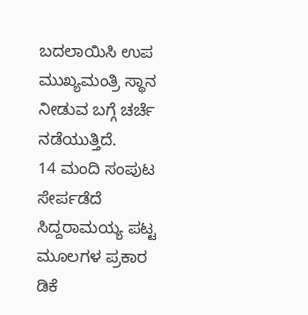ಬದಲಾಯಿಸಿ ಉಪ ಮುಖ್ಯಮಂತ್ರಿ ಸ್ಥಾನ ನೀಡುವ ಬಗ್ಗೆ ಚರ್ಚೆ ನಡೆಯುತ್ತಿದೆ.
14 ಮಂದಿ ಸಂಪುಟ ಸೇರ್ಪಡೆದೆ ಸಿದ್ದರಾಮಯ್ಯ ಪಟ್ಟ
ಮೂಲಗಳ ಪ್ರಕಾರ ಡಿಕೆ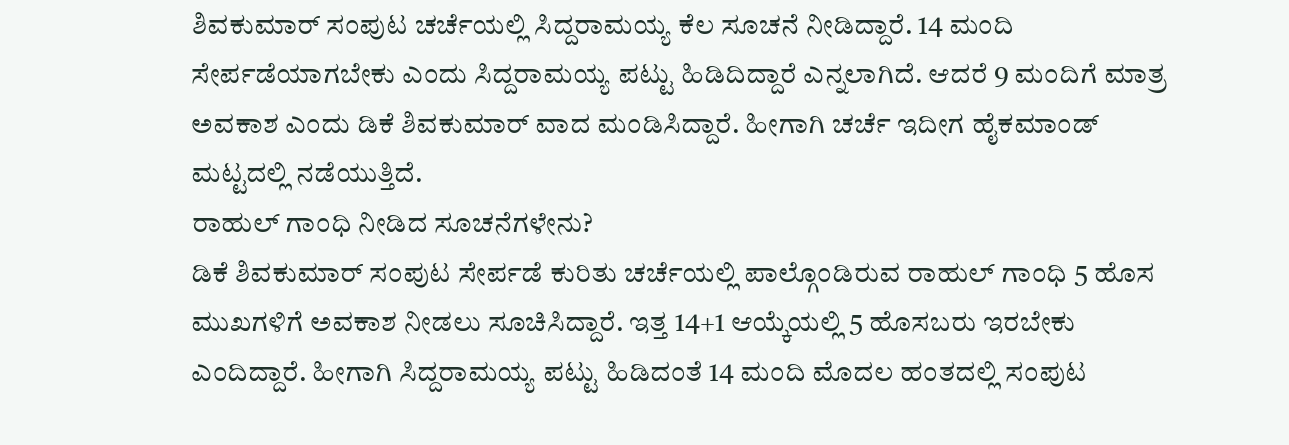ಶಿವಕುಮಾರ್ ಸಂಪುಟ ಚರ್ಚೆಯಲ್ಲಿ ಸಿದ್ದರಾಮಯ್ಯ ಕೆಲ ಸೂಚನೆ ನೀಡಿದ್ದಾರೆ. 14 ಮಂದಿ ಸೇರ್ಪಡೆಯಾಗಬೇಕು ಎಂದು ಸಿದ್ದರಾಮಯ್ಯ ಪಟ್ಟು ಹಿಡಿದಿದ್ದಾರೆ ಎನ್ನಲಾಗಿದೆ. ಆದರೆ 9 ಮಂದಿಗೆ ಮಾತ್ರ ಅವಕಾಶ ಎಂದು ಡಿಕೆ ಶಿವಕುಮಾರ್ ವಾದ ಮಂಡಿಸಿದ್ದಾರೆ. ಹೀಗಾಗಿ ಚರ್ಚೆ ಇದೀಗ ಹೈಕಮಾಂಡ್ ಮಟ್ಟದಲ್ಲಿ ನಡೆಯುತ್ತಿದೆ.
ರಾಹುಲ್ ಗಾಂಧಿ ನೀಡಿದ ಸೂಚನೆಗಳೇನು?
ಡಿಕೆ ಶಿವಕುಮಾರ್ ಸಂಪುಟ ಸೇರ್ಪಡೆ ಕುರಿತು ಚರ್ಚೆಯಲ್ಲಿ ಪಾಲ್ಗೊಂಡಿರುವ ರಾಹುಲ್ ಗಾಂಧಿ 5 ಹೊಸ ಮುಖಗಳಿಗೆ ಅವಕಾಶ ನೀಡಲು ಸೂಚಿಸಿದ್ದಾರೆ. ಇತ್ತ 14+1 ಆಯ್ಕೆಯಲ್ಲಿ 5 ಹೊಸಬರು ಇರಬೇಕು ಎಂದಿದ್ದಾರೆ. ಹೀಗಾಗಿ ಸಿದ್ದರಾಮಯ್ಯ ಪಟ್ಟು ಹಿಡಿದಂತೆ 14 ಮಂದಿ ಮೊದಲ ಹಂತದಲ್ಲಿ ಸಂಪುಟ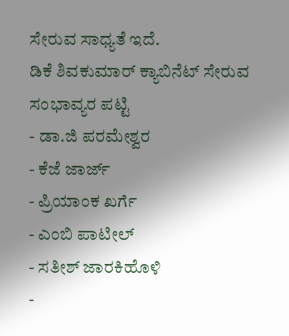ಸೇರುವ ಸಾಧ್ಯತೆ ಇದೆ.
ಡಿಕೆ ಶಿವಕುಮಾರ್ ಕ್ಯಾಬಿನೆಟ್ ಸೇರುವ ಸಂಭಾವ್ಯರ ಪಟ್ಟಿ
- ಡಾ.ಜಿ ಪರಮೇಶ್ವರ
- ಕೆಜೆ ಜಾರ್ಜ್
- ಪ್ರಿಯಾಂಕ ಖರ್ಗೆ
- ಎಂಬಿ ಪಾಟೀಲ್
- ಸತೀಶ್ ಜಾರಕಿಹೊಳಿ
-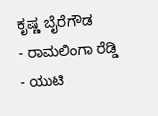ಕೃಷ್ಣ ಬೈರೆಗೌಡ
- ರಾಮಲಿಂಗಾ ರೆಡ್ಡಿ
- ಯುಟಿ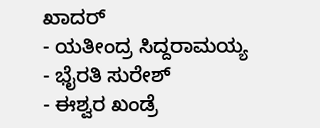ಖಾದರ್
- ಯತೀಂದ್ರ ಸಿದ್ದರಾಮಯ್ಯ
- ಭೈರತಿ ಸುರೇಶ್
- ಈಶ್ವರ ಖಂಡ್ರೆ